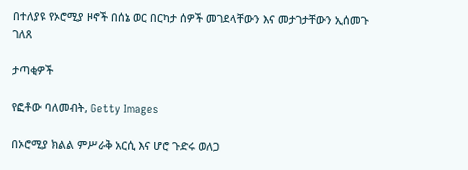በተለያዩ የኦሮሚያ ዞኖች በሰኔ ወር በርካታ ሰዎች መገደላቸውን እና መታገታቸውን ኢሰመጉ ገለጸ

ታጣቂዎች

የፎቶው ባለመብት, Getty Images

በኦሮሚያ ክልል ምሥራቅ አርሲ እና ሆሮ ጉድሩ ወለጋ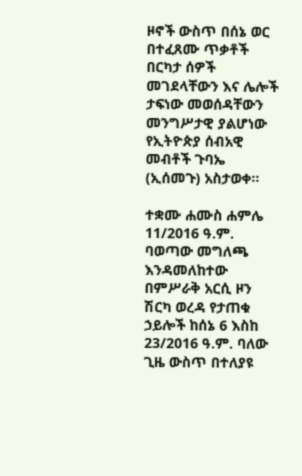ዞኖች ውስጥ በሰኔ ወር በተፈጸሙ ጥቃቶች በርካታ ሰዎች መገደላቸውን እና ሌሎች ታፍነው መወሰዳቸውን መንግሥታዊ ያልሆነው የኢትዮጵያ ሰብአዊ መብቶች ጉባኤ (ኢሰመጉ) አስታወቀ።

ተቋሙ ሐሙስ ሐምሌ 11/2016 ዓ.ም. ባወጣው መግለጫ እንዳመለከተው በምሥራቅ አርሲ ዞን ሽርካ ወረዳ የታጠቁ ኃይሎች ከሰኔ 6 እስከ 23/2016 ዓ.ም. ባለው ጊዜ ውስጥ በተለያዩ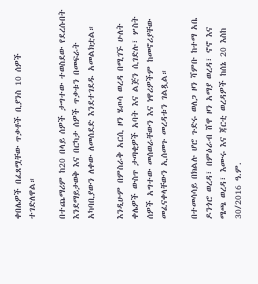ቀበሌዎች በፈጸሟቸው ጥቃቶች ቢያንስ 10 ሰዎች ተገድለዋል።

በተጨማሪም ከ20 በላይ ሰዎች ታግተው ተወስደው የደረሱበት እንደማይታወቅ እና በርካታ ሰዎች ጥቃቱን በመፍራት አካባቢያውን ለቀው ለመሰደድ እንደተገደዱ አመልክቷል።

እንዲሁም በምስራቅ አርሲ ዞን ሄጦሳ ወረዳ በሚገኙ ሁለት ቀሌዎች ውስጥ ታጣቂዎች አባት እና ልጅን ሲገድሉ፣ ሦስት ሰዎች አግተው መሰወራቸውን እና ነዋሪዎችም ከመኖሪያቸው መፈናቀላቸውን ኢሰመጉ መረዳቱን ገልጿል።

በተመሳሳይ በክልሉ ሆሮ ጉድሩ ወለጋ ዞን ሻምቡ ከተማ አቤ ዶንጎሮ ወረዳ፣ በምዕራብ ሸዋ ዞን አማያ ወረዳ፣ ኖኖ እና ሜጫ ወረዳ፣ እሙሩ እና ጃርቲ ወረዳዎች ከሰኔ 20 እስከ 30/2016 ዓ.ም.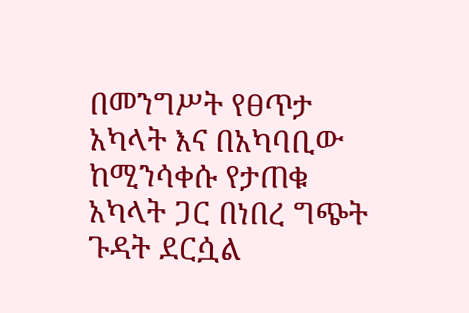በመንግሥት የፀጥታ አካላት እና በአካባቢው ከሚንሳቀሱ የታጠቁ አካላት ጋር በነበረ ግጭት ጉዳት ደርሷል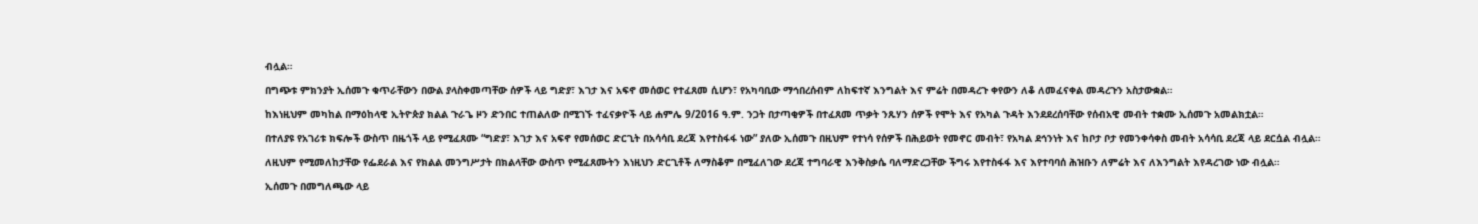ብሏል።

በግጭቱ ምክንያት ኢሰመጉ ቁጥራቸውን በውል ያላስቀመጣቸው ሰዎች ላይ ግድያ፣ እገታ እና አፍኖ መሰወር የተፈጸመ ሲሆን፣ የአካባቢው ማኅበረሰብም ለከፍተኛ እንግልት እና ምሬት በመዳረጉ ቀየውን ለቆ ለመፈናቀል መዳረጉን አስታውቋል።

ከእነዚህም መካከል በማዕከላዊ ኢትዮጵያ ክልል ጉራጌ ዞን ድንበር ተጠልለው በሚገኙ ተፈናቃዮች ላይ ሐምሌ 9/2016 ዓ.ም. ንጋት በታጣቂዎች በተፈጸመ ጥቃት ንጹሃን ሰዎች የሞት እና የአካል ጉዳት እንደደረሰባቸው የሰብአዊ መብት ተቋሙ ኢሰመጉ አመልክቷል።

በተለያዩ የአገሪቱ ክፍሎች ውስጥ በዜጎች ላይ የሚፈጸሙ “ግድያ፣ እገታ እና አፍኖ የመሰወር ድርጊት በአሳሳቢ ደረጃ እየተስፋፋ ነው” ያለው ኢሰመጉ በዚህም የተነሳ የሰዎች በሕይወት የመኖር መብት፣ የአካል ደኅንነት እና ከቦታ ቦታ የመንቀሳቀስ መብት አሳሳቢ ደረጃ ላይ ደርሷል ብሏል።

ለዚህም የሚመለከታቸው የፌደራል እና የክልል መንግሥታት በክልላቸው ውስጥ የሚፈጸሙትን እነዚህን ድርጊቶች ለማስቆም በሚፈለገው ደረጃ ተግባራዊ እንቅስቃሴ ባለማድረጋቸው ችግሩ እየተስፋፋ እና እየተባባሰ ሕዝቡን ለምሬት እና ለእንግልት እየዳረገው ነው ብሏል።

ኢሰመጉ በመግለጫው ላይ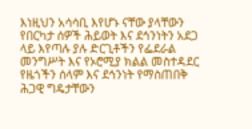እነዚህን አሳሳቢ እየሆኑ ናቸው ያላቸውን የበርካታ ሰዎች ሕይወት እና ደኅንነትን አደጋ ላይ እየጣሉ ያሉ ድርጊቶችን የፌደራል መንግሥት እና የኦሮሚያ ክልል መስተዳደር የዜጎችን ሰላም እና ደኅንነት የማስጠበቅ ሕጋዊ ግዴታቸውን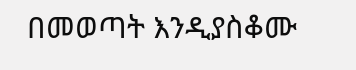በመወጣት እንዲያስቆሙ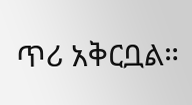ጥሪ አቅርቧል።